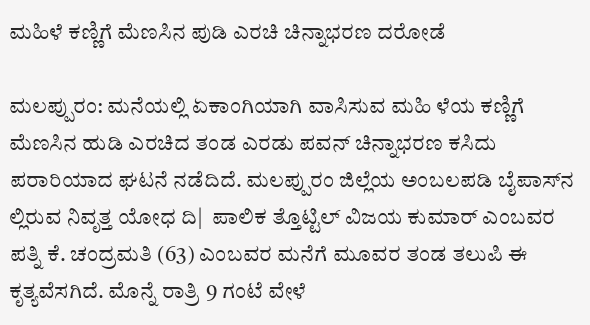ಮಹಿಳೆ ಕಣ್ಣಿಗೆ ಮೆಣಸಿನ ಪುಡಿ ಎರಚಿ ಚಿನ್ನಾಭರಣ ದರೋಡೆ

ಮಲಪ್ಪುರಂ: ಮನೆಯಲ್ಲಿ ಏಕಾಂಗಿಯಾಗಿ ವಾಸಿಸುವ ಮಹಿ ಳೆಯ ಕಣ್ಣಿಗೆ ಮೆಣಸಿನ ಹುಡಿ ಎರಚಿದ ತಂಡ ಎರಡು ಪವನ್ ಚಿನ್ನಾಭರಣ ಕಸಿದು ಪರಾರಿಯಾದ ಘಟನೆ ನಡೆದಿದೆ. ಮಲಪ್ಪುರಂ ಜಿಲ್ಲೆಯ ಅಂಬಲಪಡಿ ಬೈಪಾಸ್‌ನ ಲ್ಲಿರುವ ನಿವೃತ್ತ ಯೋಧ ದಿ|  ಪಾಲಿಕ ತ್ತೊಟ್ಟಿಲ್ ವಿಜಯ ಕುಮಾರ್ ಎಂಬವರ ಪತ್ನಿ ಕೆ. ಚಂದ್ರಮತಿ (63) ಎಂಬವರ ಮನೆಗೆ ಮೂವರ ತಂಡ ತಲುಪಿ ಈ ಕೃತ್ಯವೆಸಗಿದೆ. ಮೊನ್ನೆ ರಾತ್ರಿ 9 ಗಂಟೆ ವೇಳೆ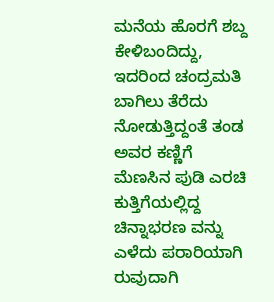ಮನೆಯ ಹೊರಗೆ ಶಬ್ದ ಕೇಳಿಬಂದಿದ್ದು, ಇದರಿಂದ ಚಂದ್ರಮತಿ ಬಾಗಿಲು ತೆರೆದು ನೋಡುತ್ತಿದ್ದಂತೆ ತಂಡ ಅವರ ಕಣ್ಣಿಗೆ ಮೆಣಸಿನ ಪುಡಿ ಎರಚಿ ಕುತ್ತಿಗೆಯಲ್ಲಿದ್ದ ಚಿನ್ನಾಭರಣ ವನ್ನು ಎಳೆದು ಪರಾರಿಯಾಗಿ ರುವುದಾಗಿ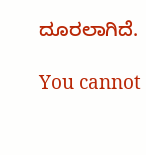ದೂರಲಾಗಿದೆ.

You cannot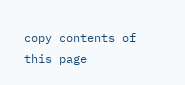copy contents of this page